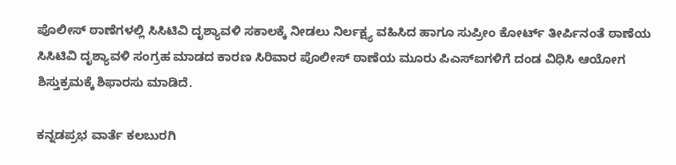ಪೊಲೀಸ್ ಠಾಣೆಗಳಲ್ಲಿ ಸಿಸಿಟಿವಿ ದೃಶ್ಯಾವಳಿ ಸಕಾಲಕ್ಕೆ ನೀಡಲು ನಿರ್ಲಕ್ಷ್ಯ ವಹಿಸಿದ ಹಾಗೂ ಸುಪ್ರೀಂ ಕೋರ್ಟ್‌ ತೀರ್ಪಿನಂತೆ ಠಾಣೆಯ ಸಿಸಿಟಿವಿ ದೃಶ್ಯಾವಳಿ ಸಂಗ್ರಹ ಮಾಡದ ಕಾರಣ ಸಿರಿವಾರ ಪೊಲೀಸ್ ಠಾಣೆಯ ಮೂರು ಪಿಎಸ್‌ಐಗಳಿಗೆ ದಂಡ ವಿಧಿಸಿ ಆಯೋಗ ಶಿಸ್ತುಕ್ರಮಕ್ಕೆ ಶಿಫಾರಸು ಮಾಡಿದೆ.

ಕನ್ನಡಪ್ರಭ ವಾರ್ತೆ ಕಲಬುರಗಿ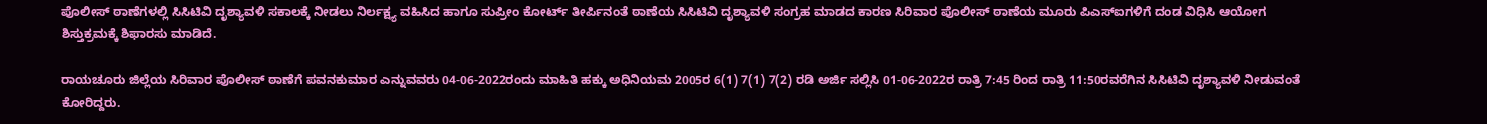ಪೊಲೀಸ್ ಠಾಣೆಗಳಲ್ಲಿ ಸಿಸಿಟಿವಿ ದೃಶ್ಯಾವಳಿ ಸಕಾಲಕ್ಕೆ ನೀಡಲು ನಿರ್ಲಕ್ಷ್ಯ ವಹಿಸಿದ ಹಾಗೂ ಸುಪ್ರೀಂ ಕೋರ್ಟ್‌ ತೀರ್ಪಿನಂತೆ ಠಾಣೆಯ ಸಿಸಿಟಿವಿ ದೃಶ್ಯಾವಳಿ ಸಂಗ್ರಹ ಮಾಡದ ಕಾರಣ ಸಿರಿವಾರ ಪೊಲೀಸ್ ಠಾಣೆಯ ಮೂರು ಪಿಎಸ್‌ಐಗಳಿಗೆ ದಂಡ ವಿಧಿಸಿ ಆಯೋಗ ಶಿಸ್ತುಕ್ರಮಕ್ಕೆ ಶಿಫಾರಸು ಮಾಡಿದೆ.

ರಾಯಚೂರು ಜಿಲ್ಲೆಯ ಸಿರಿವಾರ ಪೊಲೀಸ್ ಠಾಣೆಗೆ ಪವನಕುಮಾರ ಎನ್ನುವವರು 04-06-2022ರಂದು ಮಾಹಿತಿ ಹಕ್ಕು ಅಧಿನಿಯಮ 2005ರ 6(1) 7(1) 7(2) ರಡಿ ಅರ್ಜಿ ಸಲ್ಲಿಸಿ 01-06-2022ರ ರಾತ್ರಿ 7:45 ರಿಂದ ರಾತ್ರಿ 11:50ರವರೆಗಿನ ಸಿಸಿಟಿವಿ ದೃಶ್ಯಾವಳಿ ನೀಡುವಂತೆ ಕೋರಿದ್ದರು.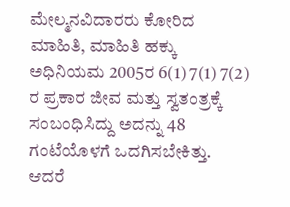ಮೇಲ್ಮನವಿದಾರರು ಕೋರಿದ ಮಾಹಿತಿ, ಮಾಹಿತಿ ಹಕ್ಕು ಅಧಿನಿಯಮ 2005ರ 6(1) 7(1) 7(2) ರ ಪ್ರಕಾರ ಜೀವ ಮತ್ತು ಸ್ವತಂತ್ರಕ್ಕೆ ಸಂಬಂಧಿಸಿದ್ದು ಅದನ್ನು 48 ಗಂಟೆಯೊಳಗೆ ಒದಗಿಸಬೇಕಿತ್ತು. ಆದರೆ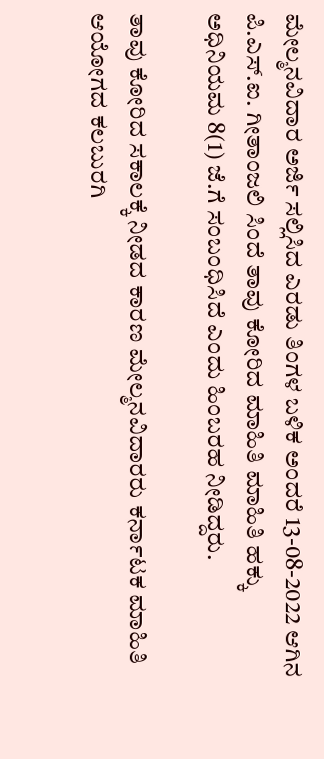ಮೇಲ್ಮನವಿದಾರ ಅರ್ಜಿ ಸಲ್ಲಿಸಿದ ಎರಡು ತಿಂಗಳ ಬಳಿಕ ಅಂದರೆ 13-08-2022 ಆಗಿನ ಪಿ.ಎಸ್.ಐ. ಗೀತಾಂಜಲಿ ಸಿಂದೆ ತಾವು ಕೋರಿದ ಮಾಹಿತಿ ಮಾಹಿತಿ ಹಕ್ಕು ಅಧಿನಿಯಮ 8(1) ಜೆ.ಗೆ ಸಂಬಂಧಿಸಿದೆ ಎಂದು ಹಿಂಬರಹ ನೀಡಿದ್ದರು.

ತಾವು ಕೋರಿದ ಸಕಾಲಕ್ಕೆ ನೀಡದ ಕಾರಣ ಮೇಲ್ಮನವಿದಾರರು ಕರ್ನಾಟಕ ಮಾಹಿತಿ ಆಯೋಗದ ಕಲಬುರಗಿ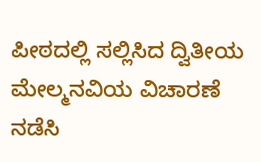ಪೀಠದಲ್ಲಿ ಸಲ್ಲಿಸಿದ ದ್ವಿತೀಯ ಮೇಲ್ಮನವಿಯ ವಿಚಾರಣೆ ನಡೆಸಿ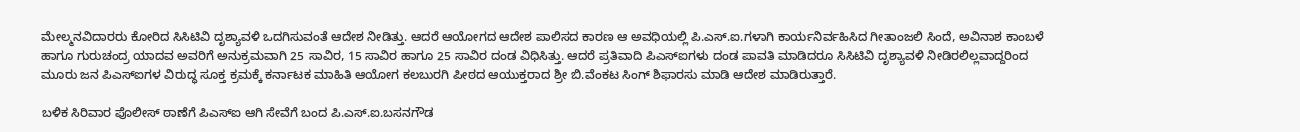ಮೇಲ್ಮನವಿದಾರರು ಕೋರಿದ ಸಿಸಿಟಿವಿ ದೃಶ್ಯಾವಳಿ ಒದಗಿಸುವಂತೆ ಆದೇಶ ನೀಡಿತ್ತು. ಆದರೆ ಆಯೋಗದ ಆದೇಶ ಪಾಲಿಸದ ಕಾರಣ ಆ ಅವಧಿಯಲ್ಲಿ ಪಿ.ಎಸ್.ಐ.ಗಳಾಗಿ ಕಾರ್ಯನಿರ್ವಹಿಸಿದ ಗೀತಾಂಜಲಿ ಸಿಂದೆ, ಅವಿನಾಶ ಕಾಂಬಳೆ ಹಾಗೂ ಗುರುಚಂದ್ರ ಯಾದವ ಅವರಿಗೆ ಅನುಕ್ರಮವಾಗಿ 25 ಸಾವಿರ, 15 ಸಾವಿರ ಹಾಗೂ 25 ಸಾವಿರ ದಂಡ ವಿಧಿಸಿತ್ತು. ಆದರೆ ಪ್ರತಿವಾದಿ ಪಿಎಸ್ಐಗಳು ದಂಡ ಪಾವತಿ ಮಾಡಿದರೂ ಸಿಸಿಟಿವಿ ದೃಶ್ಯಾವಳಿ ನೀಡಿರಲಿಲ್ಲವಾದ್ದರಿಂದ ಮೂರು ಜನ ಪಿಎಸ್‌ಐಗಳ ವಿರುದ್ಧ ಸೂಕ್ತ ಕ್ರಮಕ್ಕೆ ಕರ್ನಾಟಕ ಮಾಹಿತಿ ಆಯೋಗ ಕಲಬುರಗಿ ಪೀಠದ ಆಯುಕ್ತರಾದ ಶ್ರೀ ಬಿ.ವೆಂಕಟ ಸಿಂಗ್ ಶಿಫಾರಸು ಮಾಡಿ ಆದೇಶ ಮಾಡಿರುತ್ತಾರೆ.

ಬಳಿಕ ಸಿರಿವಾರ ಪೊಲೀಸ್ ಠಾಣೆಗೆ ಪಿಎಸ್‌ಐ ಆಗಿ ಸೇವೆಗೆ ಬಂದ ಪಿ.ಎಸ್.ಐ.ಬಸನಗೌಡ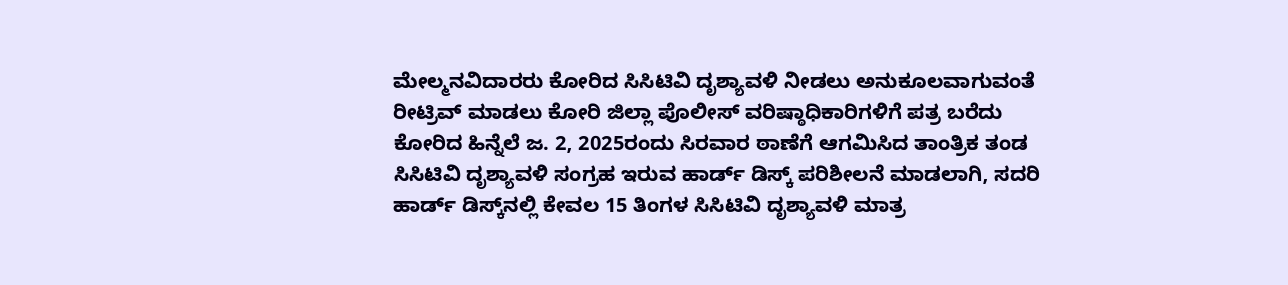ಮೇಲ್ಮನವಿದಾರರು ಕೋರಿದ ಸಿಸಿಟಿವಿ ದೃಶ್ಯಾವಳಿ ನೀಡಲು ಅನುಕೂಲವಾಗುವಂತೆ ರೀಟ್ರಿವ್ ಮಾಡಲು ಕೋರಿ ಜಿಲ್ಲಾ ಪೊಲೀಸ್ ವರಿಷ್ಠಾಧಿಕಾರಿಗಳಿಗೆ ಪತ್ರ ಬರೆದು ಕೋರಿದ ಹಿನ್ನೆಲೆ ಜ. 2, 2025ರಂದು ಸಿರವಾರ ಠಾಣೆಗೆ ಆಗಮಿಸಿದ ತಾಂತ್ರಿಕ ತಂಡ ಸಿಸಿಟಿವಿ ದೃಶ್ಯಾವಳಿ ಸಂಗ್ರಹ ಇರುವ ಹಾರ್ಡ್‌ ಡಿಸ್ಕ್ ಪರಿಶೀಲನೆ ಮಾಡಲಾಗಿ, ಸದರಿ ಹಾರ್ಡ್‌ ಡಿಸ್ಕ್‌ನಲ್ಲಿ ಕೇವಲ 15 ತಿಂಗಳ ಸಿಸಿಟಿವಿ ದೃಶ್ಯಾವಳಿ ಮಾತ್ರ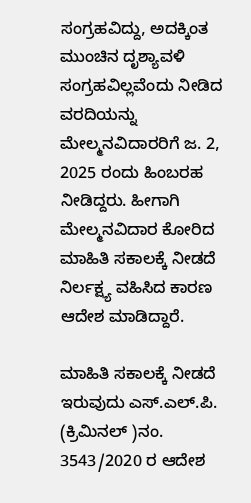ಸಂಗ್ರಹವಿದ್ದು, ಅದಕ್ಕಿಂತ ಮುಂಚಿನ ದೃಶ್ಯಾವಳಿ ಸಂಗ್ರಹವಿಲ್ಲವೆಂದು ನೀಡಿದ ವರದಿಯನ್ನು ಮೇಲ್ಮನವಿದಾರರಿಗೆ ಜ. 2, 2025 ರಂದು ಹಿಂಬರಹ ನೀಡಿದ್ದರು. ಹೀಗಾಗಿ ಮೇಲ್ಮನವಿದಾರ ಕೋರಿದ ಮಾಹಿತಿ ಸಕಾಲಕ್ಕೆ ನೀಡದೆ ನಿರ್ಲಕ್ಷ್ಯ ವಹಿಸಿದ ಕಾರಣ ಆದೇಶ ಮಾಡಿದ್ದಾರೆ.

ಮಾಹಿತಿ ಸಕಾಲಕ್ಕೆ ನೀಡದೆ ಇರುವುದು ಎಸ್.ಎಲ್.ಪಿ. (ಕ್ರಿಮಿನಲ್ )ನಂ. 3543/2020 ರ ಆದೇಶ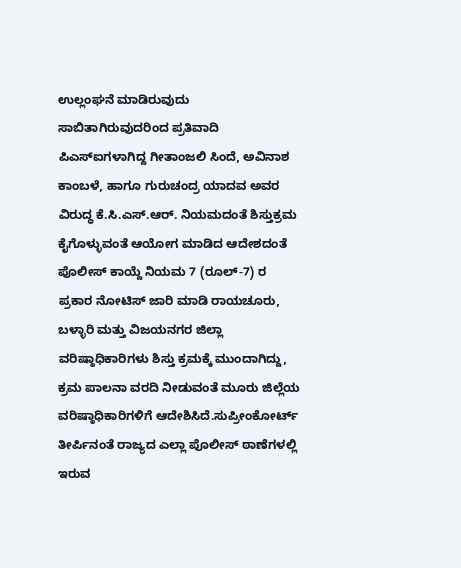ಉಲ್ಲಂಘನೆ ಮಾಡಿರುವುದು ಸಾಬಿತಾಗಿರುವುದರಿಂದ ಪ್ರತಿವಾದಿ ಪಿಎಸ್‌ಐಗಳಾಗಿದ್ದ ಗೀತಾಂಜಲಿ ಸಿಂದೆ, ಅವಿನಾಶ ಕಾಂಬಳೆ, ಹಾಗೂ ಗುರುಚಂದ್ರ ಯಾದವ ಅವರ ವಿರುದ್ಧ ಕೆ.ಸಿ.ಎಸ್.ಆರ್. ನಿಯಮದಂತೆ ಶಿಸ್ತುಕ್ರಮ ಕೈಗೊಳ್ಳುವಂತೆ ಆಯೋಗ ಮಾಡಿದ ಆದೇಶದಂತೆ ಪೊಲೀಸ್ ಕಾಯ್ದೆ ನಿಯಮ 7 (ರೂಲ್-7) ರ ಪ್ರಕಾರ ನೋಟಿಸ್ ಜಾರಿ ಮಾಡಿ ರಾಯಚೂರು, ಬಳ್ಳಾರಿ ಮತ್ತು ವಿಜಯನಗರ ಜಿಲ್ಲಾ ವರಿಷ್ಠಾಧಿಕಾರಿಗಳು ಶಿಸ್ತು ಕ್ರಮಕ್ಕೆ ಮುಂದಾಗಿದ್ದು, ಕ್ರಮ ಪಾಲನಾ ವರದಿ ನೀಡುವಂತೆ ಮೂರು ಜಿಲ್ಲೆಯ ವರಿಷ್ಠಾಧಿಕಾರಿಗಳಿಗೆ ಆದೇಶಿಸಿದೆ.ಸುಪ್ರೀಂಕೋರ್ಟ್‌ ತೀರ್ಪಿನಂತೆ ರಾಜ್ಯದ ಎಲ್ಲಾ ಪೊಲೀಸ್ ಠಾಣೆಗಳಲ್ಲಿ ಇರುವ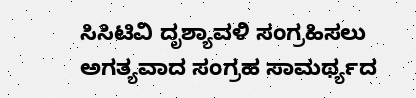ಸಿಸಿಟಿವಿ ದೃಶ್ಯಾವಳಿ ಸಂಗ್ರಹಿಸಲು ಅಗತ್ಯವಾದ ಸಂಗ್ರಹ ಸಾಮರ್ಥ್ಯದ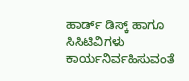ಹಾರ್ಡ್‌ ಡಿಸ್ಕ್ ಹಾಗೂ ಸಿಸಿಟಿವಿಗಳು ಕಾರ್ಯನಿರ್ವಹಿಸುವಂತೆ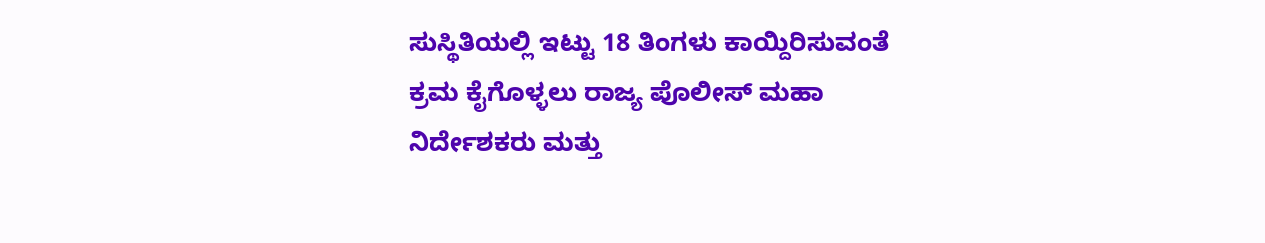ಸುಸ್ಥಿತಿಯಲ್ಲಿ ಇಟ್ಟು 18 ತಿಂಗಳು ಕಾಯ್ದಿರಿಸುವಂತೆ ಕ್ರಮ ಕೈಗೊಳ್ಳಲು ರಾಜ್ಯ ಪೊಲೀಸ್ ಮಹಾ ನಿರ್ದೇಶಕರು ಮತ್ತು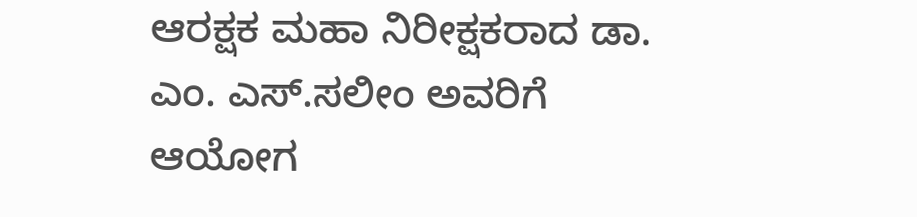ಆರಕ್ಷಕ ಮಹಾ ನಿರೀಕ್ಷಕರಾದ ಡಾ. ಎಂ. ಎಸ್.ಸಲೀಂ ಅವರಿಗೆ ಆಯೋಗ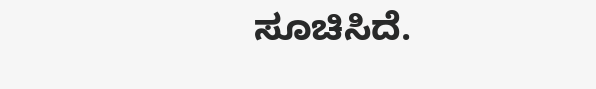ಸೂಚಿಸಿದೆ.